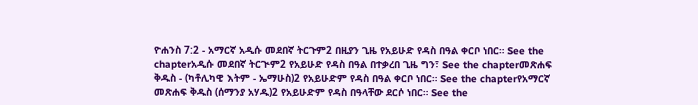ዮሐንስ 7:2 - አማርኛ አዲሱ መደበኛ ትርጉም2 በዚያን ጊዜ የአይሁድ የዳስ በዓል ቀርቦ ነበር። See the chapterአዲሱ መደበኛ ትርጒም2 የአይሁድ የዳስ በዓል በተቃረበ ጊዜ ግን፣ See the chapterመጽሐፍ ቅዱስ - (ካቶሊካዊ እትም - ኤማሁስ)2 የአይሁድም የዳስ በዓል ቀርቦ ነበር። See the chapterየአማርኛ መጽሐፍ ቅዱስ (ሰማንያ አሃዱ)2 የአይሁድም የዳስ በዓላቸው ደርሶ ነበር። See the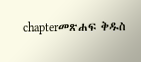chapterመጽሐፍ ቅዱስ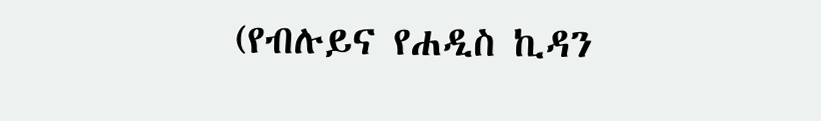(የብሉይና የሐዲስ ኪዳን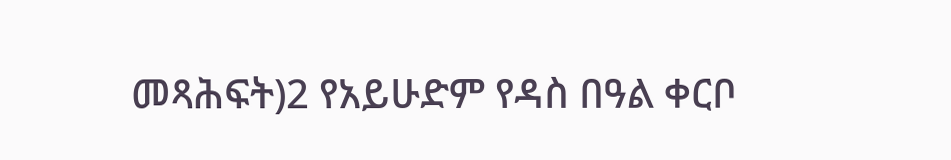መጻሕፍት)2 የአይሁድም የዳስ በዓል ቀርቦ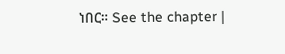ነበር። See the chapter |